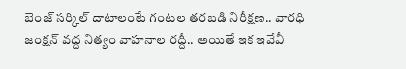బెంజ్ సర్కిల్ దాటాలంటే గంటల తరబడి నిరీక్షణ.. వారధి జంక్షన్ వద్ద నిత్యం వాహనాల రద్దీ.. అయితే ఇక ఇవేవీ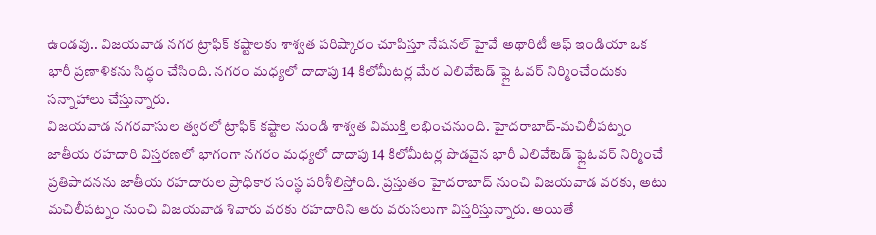ఉండవు.. విజయవాడ నగర ట్రాఫిక్ కష్టాలకు శాశ్వత పరిష్కారం చూపిస్తూ నేషనల్ హైవే అథారిటీ ఆఫ్ ఇండియా ఒక భారీ ప్రణాళికను సిద్ధం చేసింది. నగరం మధ్యలో దాదాపు 14 కిలోమీటర్ల మేర ఎలివేటెడ్ ఫ్లై ఓవర్ నిర్మించేందుకు సన్నాహాలు చేస్తున్నారు.
విజయవాడ నగరవాసుల త్వరలో ట్రాఫిక్ కష్టాల నుండి శాశ్వత విముక్తి లభించనుంది. హైదరాబాద్-మచిలీపట్నం జాతీయ రహదారి విస్తరణలో భాగంగా నగరం మధ్యలో దాదాపు 14 కిలోమీటర్ల పొడవైన భారీ ఎలివేటెడ్ ఫ్లైఓవర్ నిర్మించే ప్రతిపాదనను జాతీయ రహదారుల ప్రాధికార సంస్థ పరిశీలిస్తోంది. ప్రస్తుతం హైదరాబాద్ నుంచి విజయవాడ వరకు, అటు మచిలీపట్నం నుంచి విజయవాడ శివారు వరకు రహదారిని ఆరు వరుసలుగా విస్తరిస్తున్నారు. అయితే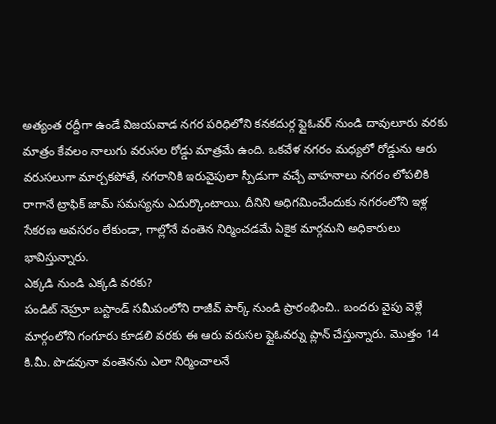అత్యంత రద్దీగా ఉండే విజయవాడ నగర పరిధిలోని కనకదుర్గ ఫ్లైఓవర్ నుండి దావులూరు వరకు మాత్రం కేవలం నాలుగు వరుసల రోడ్డు మాత్రమే ఉంది. ఒకవేళ నగరం మధ్యలో రోడ్డును ఆరు వరుసలుగా మార్చకపోతే, నగరానికి ఇరువైపులా స్పీడుగా వచ్చే వాహనాలు నగరం లోపలికి రాగానే ట్రాఫిక్ జామ్ సమస్యను ఎదుర్కొంటాయి. దీనిని అధిగమించేందుకు నగరంలోని ఇళ్ల సేకరణ అవసరం లేకుండా, గాల్లోనే వంతెన నిర్మించడమే ఏకైక మార్గమని అధికారులు భావిస్తున్నారు.
ఎక్కడి నుండి ఎక్కడి వరకు?
పండిట్ నెహ్రూ బస్టాండ్ సమీపంలోని రాజీవ్ పార్క్ నుండి ప్రారంభించి.. బందరు వైపు వెళ్లే మార్గంలోని గంగూరు కూడలి వరకు ఈ ఆరు వరుసల ఫ్లైఓవర్ను ప్లాన్ చేస్తున్నారు. మొత్తం 14 కి.మీ. పొడవునా వంతెనను ఎలా నిర్మించాలనే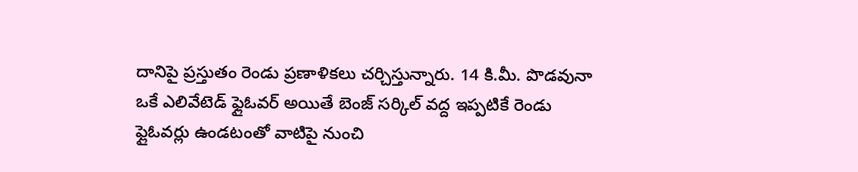దానిపై ప్రస్తుతం రెండు ప్రణాళికలు చర్చిస్తున్నారు. 14 కి.మీ. పొడవునా ఒకే ఎలివేటెడ్ ఫ్లైఓవర్ అయితే బెంజ్ సర్కిల్ వద్ద ఇప్పటికే రెండు ఫ్లైఓవర్లు ఉండటంతో వాటిపై నుంచి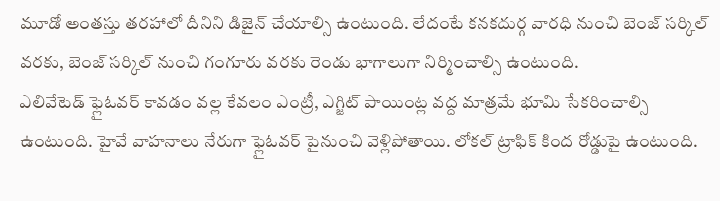మూడో అంతస్తు తరహాలో దీనిని డిజైన్ చేయాల్సి ఉంటుంది. లేదంటే కనకదుర్గ వారధి నుంచి బెంజ్ సర్కిల్ వరకు, బెంజ్ సర్కిల్ నుంచి గంగూరు వరకు రెండు భాగాలుగా నిర్మించాల్సి ఉంటుంది.
ఎలివేటెడ్ ఫ్లైఓవర్ కావడం వల్ల కేవలం ఎంట్రీ, ఎగ్జిట్ పాయింట్ల వద్ద మాత్రమే భూమి సేకరించాల్సి ఉంటుంది. హైవే వాహనాలు నేరుగా ఫ్లైఓవర్ పైనుంచి వెళ్లిపోతాయి. లోకల్ ట్రాఫిక్ కింద రోడ్డుపై ఉంటుంది.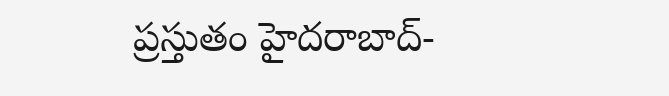ప్రస్తుతం హైదరాబాద్-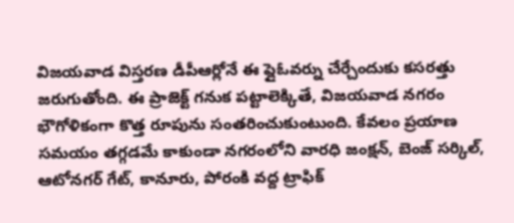విజయవాడ విస్తరణ డీపీఆర్లోనే ఈ ఫ్లైఓవర్ను చేర్చేందుకు కసరత్తు జరుగుతోంది. ఈ ప్రాజెక్ట్ గనుక పట్టాలెక్కితే, విజయవాడ నగరం భౌగోళికంగా కొత్త రూపును సంతరించుకుంటుంది. కేవలం ప్రయాణ సమయం తగ్గడమే కాకుండా నగరంలోని వారధి జంక్షన్, బెంజ్ సర్కిల్, ఆటోనగర్ గేట్, కానూరు, పోరంకి వద్ద ట్రాఫిక్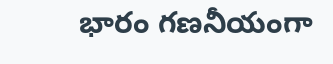భారం గణనీయంగా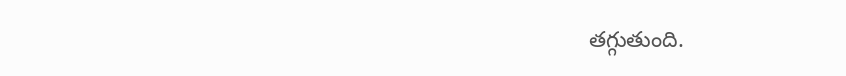తగ్గుతుంది.